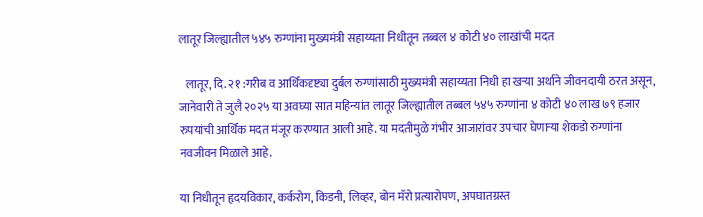लातूर जिल्ह्यातील ५४५ रुग्णांना मुख्यमंत्री सहाय्यता निधीतून तब्बल ४ कोटी ४० लाखांची मदत

   लातूर, दि. २१ :गरीब व आर्थिकदृष्ट्या दुर्बल रुग्णांसाठी मुख्यमंत्री सहाय्यता निधी हा खऱ्या अर्थाने जीवनदायी ठरत असून, जानेवारी ते जुलै २०२५ या अवघ्या सात महिन्यांत लातूर जिल्ह्यातील तब्बल ५४५ रुग्णांना ४ कोटी ४० लाख ७९ हजार रुपयांची आर्थिक मदत मंजूर करण्यात आली आहे. या मदतीमुळे गंभीर आजारांवर उपचार घेणाऱ्या शेकडो रुग्णांना नवजीवन मिळाले आहे.

या निधीतून हृदयविकार, कर्करोग, किडनी, लिव्हर, बोन मॅरो प्रत्यारोपण, अपघातग्रस्त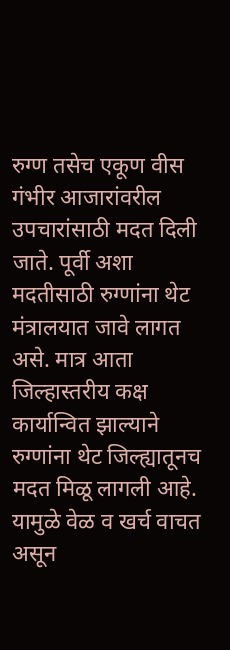रुग्ण तसेच एकूण वीस गंभीर आजारांवरील उपचारांसाठी मदत दिली जाते. पूर्वी अशा मदतीसाठी रुग्णांना थेट मंत्रालयात जावे लागत असे. मात्र आता जिल्हास्तरीय कक्ष कार्यान्वित झाल्याने रुग्णांना थेट जिल्ह्यातूनच मदत मिळू लागली आहे. यामुळे वेळ व खर्च वाचत असून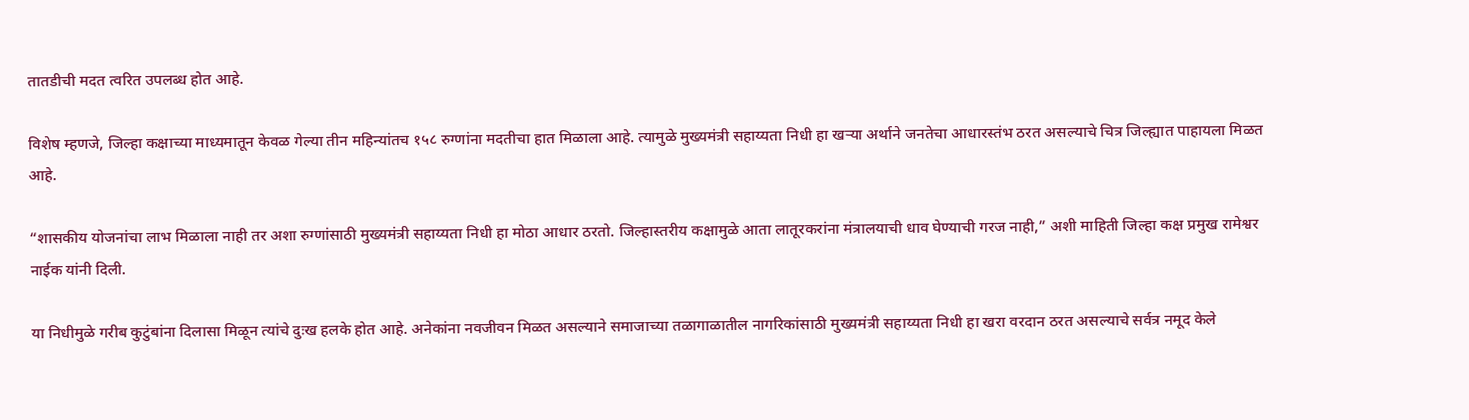तातडीची मदत त्वरित उपलब्ध होत आहे.

विशेष म्हणजे, जिल्हा कक्षाच्या माध्यमातून केवळ गेल्या तीन महिन्यांतच १५८ रुग्णांना मदतीचा हात मिळाला आहे. त्यामुळे मुख्यमंत्री सहाय्यता निधी हा खऱ्या अर्थाने जनतेचा आधारस्तंभ ठरत असल्याचे चित्र जिल्ह्यात पाहायला मिळत आहे.

“शासकीय योजनांचा लाभ मिळाला नाही तर अशा रुग्णांसाठी मुख्यमंत्री सहाय्यता निधी हा मोठा आधार ठरतो. जिल्हास्तरीय कक्षामुळे आता लातूरकरांना मंत्रालयाची धाव घेण्याची गरज नाही,” अशी माहिती जिल्हा कक्ष प्रमुख रामेश्वर नाईक यांनी दिली.

या निधीमुळे गरीब कुटुंबांना दिलासा मिळून त्यांचे दुःख हलके होत आहे. अनेकांना नवजीवन मिळत असल्याने समाजाच्या तळागाळातील नागरिकांसाठी मुख्यमंत्री सहाय्यता निधी हा खरा वरदान ठरत असल्याचे सर्वत्र नमूद केले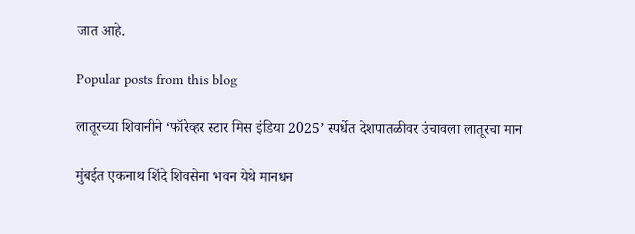जात आहे.

Popular posts from this blog

लातूरच्या शिवानीने ‘फॉरेव्हर स्टार मिस इंडिया 2025’ स्पर्धेत देशपातळीवर उंचावला लातूरचा मान

मुंबईत एकनाथ शिंदे शिवसेना भवन येथे मानधन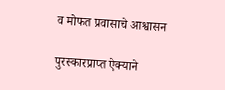व मोफत प्रवासाचे आश्वासन

पुरस्कारप्राप्त ऐक्याने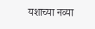यशाच्या नव्या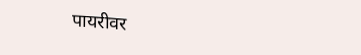पायरीवर